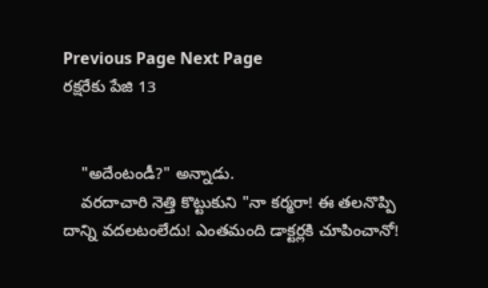Previous Page Next Page
రక్షరేకు పేజి 13


    "అదేంటండీ?" అన్నాడు.
    వరదాచారి నెత్తి కొట్టుకుని "నా కర్మరా! ఈ తలనొప్పి దాన్ని వదలటంలేదు! ఎంతమంది డాక్టర్లకి చూపించానో!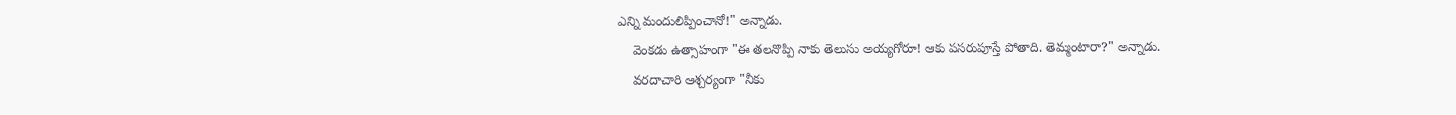ఎన్ని మందులిప్పించానో!" అన్నాడు.
    వెంకడు ఉత్సాహంగా "ఈ తలనొప్పి నాకు తెలుసు అయ్యగోరూ! ఆకు పసరుపూస్తే పోతాది. తెమ్మంటారా?" అన్నాడు.
    వరదాచారి ఆశ్చర్యంగా "నీకు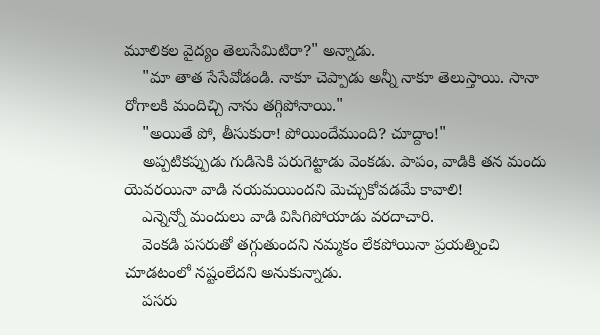మూలికల వైద్యం తెలుసేమిటిరా?" అన్నాడు.
    "మా తాత సేసేవోడండి. నాకూ చెప్పాడు అన్నీ నాకూ తెలుస్తాయి. సానా రోగాలకి మందిచ్చి నాను తగ్గిపోనాయి."
    "అయితే పో, తీసుకురా! పోయిందేముంది? చూద్దాం!"
    అప్పటికప్పుడు గుడిసెకి పరుగెట్టాడు వెంకడు. పాపం, వాడికి తన మందు యెవరయినా వాడి నయమయిందని మెచ్చుకోవడమే కావాలి!
    ఎన్నెన్నో మందులు వాడి విసిగిపోయాడు వరదాచారి.
    వెంకడి పసరుతో తగ్గుతుందని నమ్మకం లేకపోయినా ప్రయత్నించి చూడటంలో నష్టంలేదని అనుకున్నాడు.
    పసరు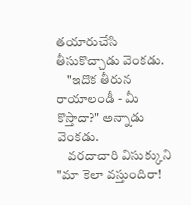తయారుచేసి తీసుకొచ్చాడు వెంకడు.
    "ఇదొక తీరున రాయాలండీ - మీ కొస్తాదా?" అన్నాడు వెంకడు.
    వరదాచారి విసుక్కుని "మా కెలా వస్తుందిరా!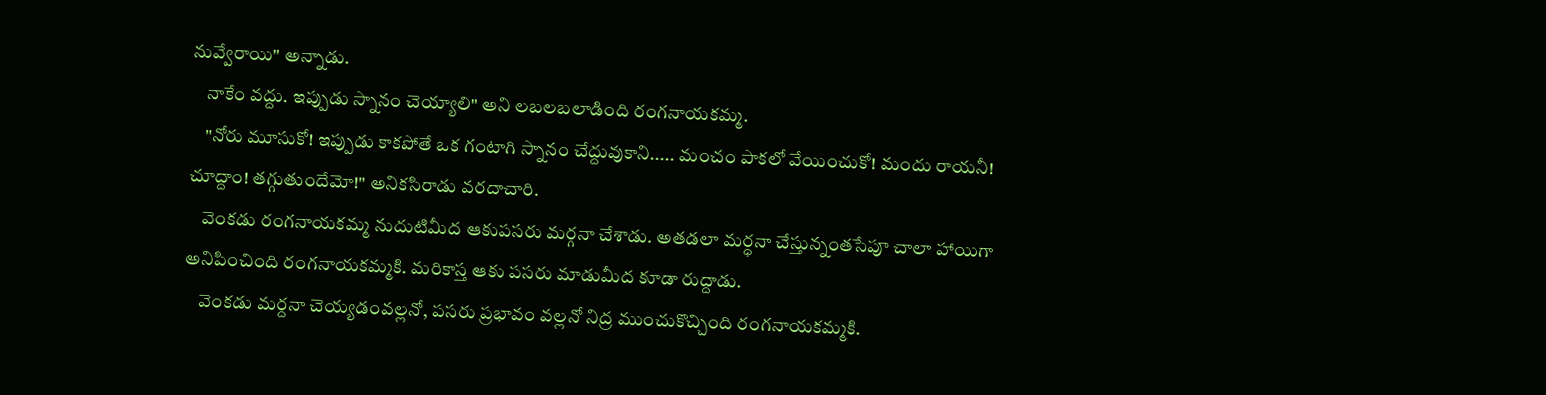నువ్వేరాయి" అన్నాడు.
    నాకేం వద్దు. ఇప్పుడు స్నానం చెయ్యాలి" అని లబలబలాడింది రంగనాయకమ్మ.
    "నోరు మూసుకో! ఇప్పుడు కాకపోతే ఒక గంటాగి స్నానం చేద్దువుకాని..... మంచం పాకలో వేయించుకో! మందు రాయనీ! చూద్దాం! తగ్గుతుందేమో!" అనికసిరాడు వరదాచారి.
    వెంకడు రంగనాయకమ్మ నుదుటిమీద ఆకుపసరు మర్గనా చేశాడు. అతడలా మర్ధనా చేస్తున్నంతసేపూ చాలా హాయిగా అనిపించింది రంగనాయకమ్మకి. మరికాస్త ఆకు పసరు మాడుమీద కూడా రుద్దాడు.
    వెంకడు మర్దనా చెయ్యడంవల్లనో, పసరు ప్రభావం వల్లనో నిద్ర ముంచుకొచ్చింది రంగనాయకమ్మకి.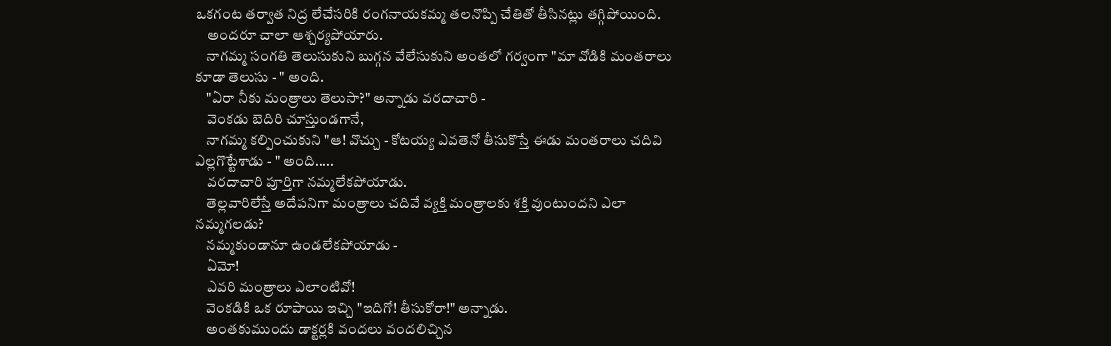ఒకగంట తర్వాత నిద్ర లేచేసరికి రంగనాయకమ్మ తలనొప్పి చేతితో తీసినట్లు తగ్గిపోయింది.
    అందరూ చాలా ఆశ్చర్యపోయారు.
    నాగమ్మ సంగతి తెలుసుకుని బుగ్గన వేలేసుకుని అంతలో గర్వంగా "మా వోడికి మంతరాలు కూడా తెలుసు - " అంది.
    "ఏరా నీకు మంత్రాలు తెలుసా?" అన్నాడు వరదాచారి -
    వెంకడు బెదిరి చూస్తుండగానే,
    నాగమ్మ కల్పించుకుని "ఆ! వొచ్చు - కోటయ్య ఎవతెనో తీసుకొస్తే ఈడు మంతరాలు చదివి ఎల్లగొట్టేశాడు - " అంది.....
    వరదాచారి పూర్తిగా నమ్మలేకపోయాడు.
    తెల్లవారిలేస్తే అదేపనిగా మంత్రాలు చదివే వ్యక్తి మంత్రాలకు శక్తి వుంటుందని ఎలా నమ్మగలడు?
    నమ్మకుండానూ ఉండలేకపోయాడు -
    ఏమో!
    ఎవరి మంత్రాలు ఎలాంటివో!
    వెంకడికి ఒక రూపాయి ఇచ్చి "ఇదిగో! తీసుకోరా!" అన్నాడు.
    అంతకుముందు డాక్టర్లకి వందలు వందలిచ్చిన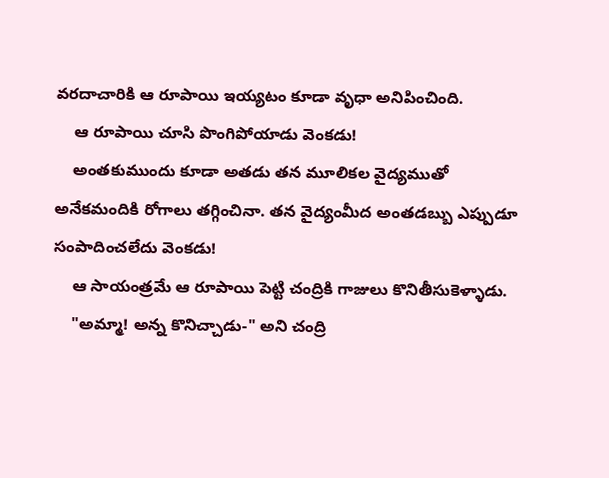వరదాచారికి ఆ రూపాయి ఇయ్యటం కూడా వృధా అనిపించింది.
    ఆ రూపాయి చూసి పొంగిపోయాడు వెంకడు!
    అంతకుముందు కూడా అతడు తన మూలికల వైద్యముతో అనేకమందికి రోగాలు తగ్గించినా. తన వైద్యంమీద అంతడబ్బు ఎప్పుడూ సంపాదించలేదు వెంకడు!
    ఆ సాయంత్రమే ఆ రూపాయి పెట్టి చంద్రికి గాజులు కొనితీసుకెళ్ళాడు.
    "అమ్మా! అన్న కొనిచ్చాడు-" అని చంద్రి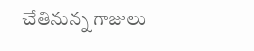చేతినున్న గాజులు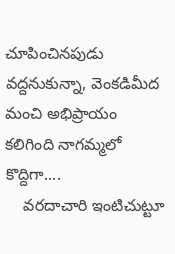చూపించినపుడు వద్దనుకున్నా, వెంకడిమీద మంచి అభిప్రాయం కలిగింది నాగమ్మలో కొద్దిగా....
    వరదాచారి ఇంటిచుట్టూ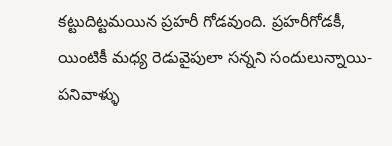కట్టుదిట్టమయిన ప్రహరీ గోడవుంది. ప్రహరీగోడకీ, యింటికీ మధ్య రెడువైపులా సన్నని సందులున్నాయి- పనివాళ్ళు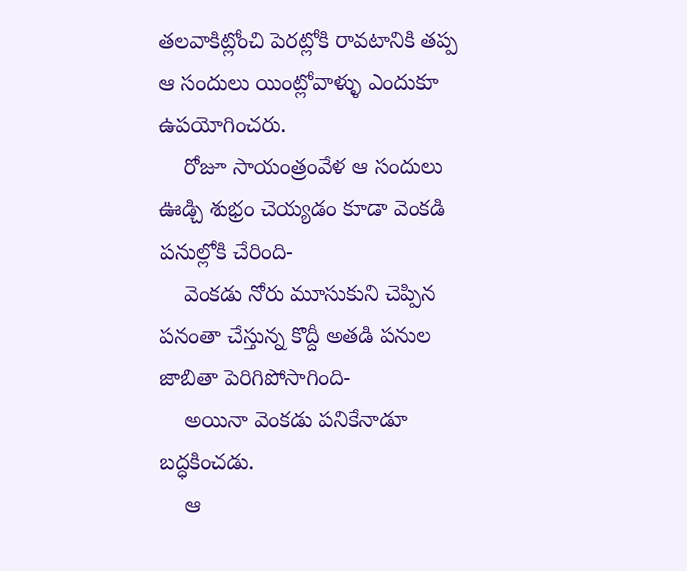తలవాకిట్లోంచి పెరట్లోకి రావటానికి తప్ప ఆ సందులు యింట్లోవాళ్ళు ఎందుకూ ఉపయోగించరు.
    రోజూ సాయంత్రంవేళ ఆ సందులు ఊడ్చి శుభ్రం చెయ్యడం కూడా వెంకడి పనుల్లోకి చేరింది-
    వెంకడు నోరు మూసుకుని చెప్పిన పనంతా చేస్తున్న కొద్దీ అతడి పనుల జాబితా పెరిగిపోసాగింది-
    అయినా వెంకడు పనికేనాడూ బద్ధకించడు.
    ఆ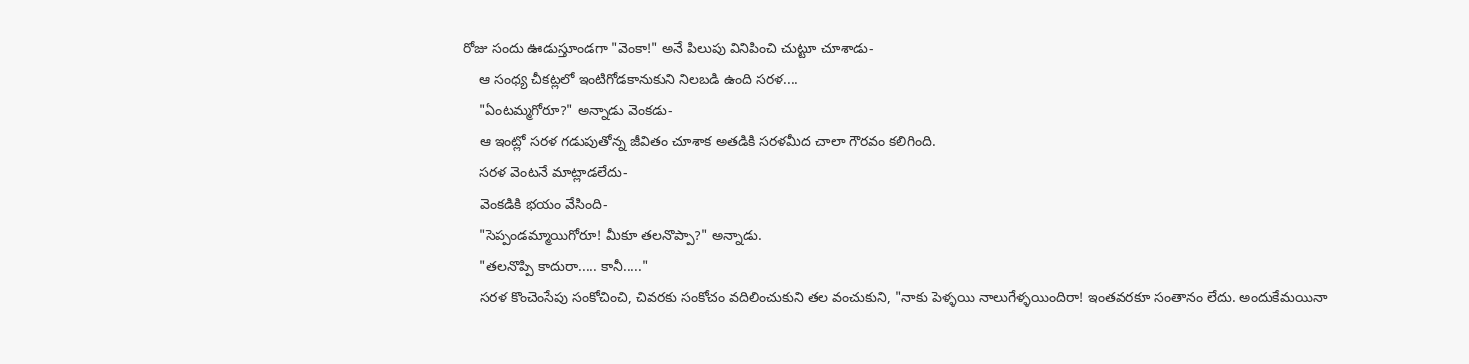రోజు సందు ఊడుస్తూండగా "వెంకా!" అనే పిలుపు వినిపించి చుట్టూ చూశాడు-
    ఆ సంధ్య చీకట్లలో ఇంటిగోడకానుకుని నిలబడి ఉంది సరళ....
    "ఏంటమ్మగోరూ?" అన్నాడు వెంకడు-
    ఆ ఇంట్లో సరళ గడుపుతోన్న జీవితం చూశాక అతడికి సరళమీద చాలా గౌరవం కలిగింది.
    సరళ వెంటనే మాట్లాడలేదు-
    వెంకడికి భయం వేసింది-
    "సెప్పండమ్మాయిగోరూ! మీకూ తలనొప్పా?" అన్నాడు.
    "తలనొప్పి కాదురా..... కానీ....."
    సరళ కొంచెంసేపు సంకోచించి, చివరకు సంకోచం వదిలించుకుని తల వంచుకుని, "నాకు పెళ్ళయి నాలుగేళ్ళయిందిరా! ఇంతవరకూ సంతానం లేదు. అందుకేమయినా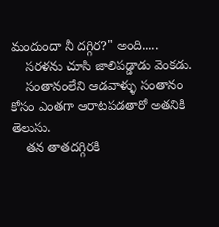మందుందా నీ దగ్గిర?" అంది.....
    సరళను చూసి జాలిపడ్డాడు వెంకడు.
    సంతానంలేని ఆడవాళ్ళు సంతానం కోసం ఎంతగా ఆరాటపడతారో అతనికి తెలుసు.
    తన తాతదగ్గిరకి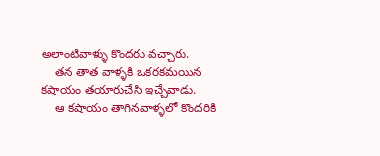అలాంటివాళ్ళు కొందరు వచ్చారు.
    తన తాత వాళ్ళకి ఒకరకమయిన కషాయం తయారుచేసి ఇచ్చేవాడు.
    ఆ కషాయం తాగినవాళ్ళలో కొందరికి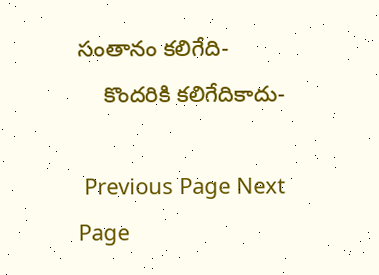సంతానం కలిగేది-
    కొందరికి కలిగేదికాదు-

 Previous Page Next Page